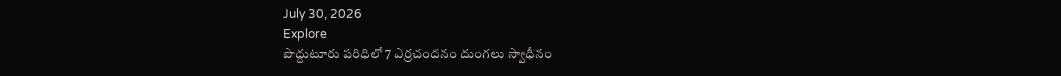July 30, 2026
Explore
పొద్దుటూరు పరిధిలో 7 ఎర్రచందనం దుంగలు స్వాధీనం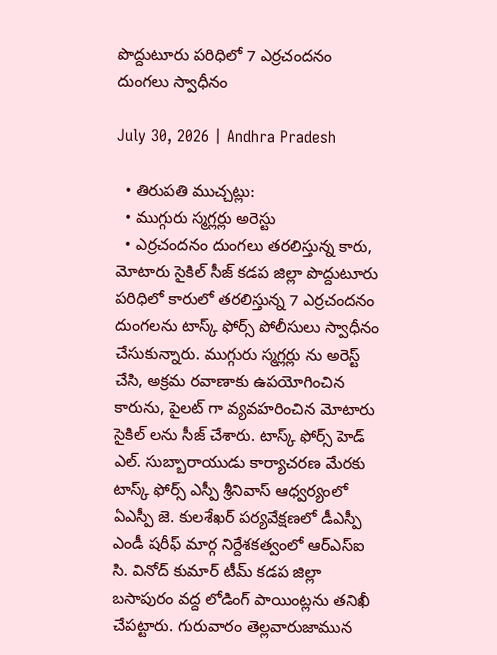పొద్దుటూరు పరిధిలో 7 ఎర్రచందనం దుంగలు స్వాధీనం

July 30, 2026 | Andhra Pradesh

  • తిరుపతి ముచ్చట్లు:
  • ముగ్గురు స్మగ్లర్లు అరెస్టు
  • ఎర్రచందనం దుంగలు తరలిస్తున్న కారు, మోటారు సైకిల్ సీజ్ కడప జిల్లా పొద్దుటూరు పరిధిలో కారులో తరలిస్తున్న 7 ఎర్రచందనం దుంగలను టాస్క్ ఫోర్స్ పోలీసులు స్వాధీనం చేసుకున్నారు. ముగ్గురు స్మగ్లర్లు ను అరెస్ట్ చేసి, అక్రమ రవాణాకు ఉపయోగించిన కారును, పైలట్ గా వ్యవహరించిన మోటారు సైకిల్ లను సీజ్ చేశారు. టాస్క్ ఫోర్స్ హెడ్ ఎల్. సుబ్బారాయుడు కార్యాచరణ మేరకు టాస్క్ ఫోర్స్ ఎస్పీ శ్రీనివాస్ ఆధ్వర్యంలో ఏఎస్పీ జె. కులశేఖర్ పర్యవేక్షణలో డీఎస్పీ ఎండీ షరీఫ్ మార్గ నిర్దేశకత్వంలో ఆర్ఎస్ఐ సి. వినోద్ కుమార్ టీమ్ కడప జిల్లా బసాపురం వద్ద లోడింగ్ పాయింట్లను తనిఖీ చేపట్టారు. గురువారం తెల్లవారుజామున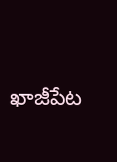ఖాజీపేట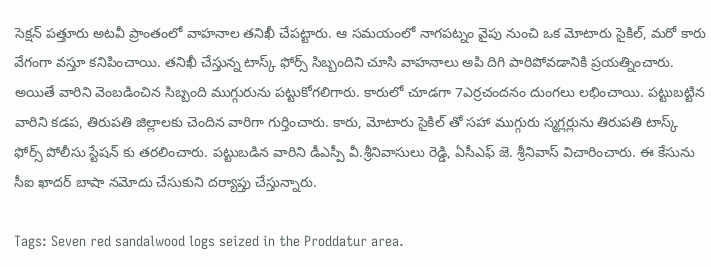సెక్షన్ పత్తూరు అటవీ ప్రాంతంలో వాహనాల తనిఖీ చేపట్టారు. ఆ సమయంలో నాగపట్నం వైపు నుంచి ఒక మోటారు సైకిల్, మరో కారు వేగంగా వస్తూ కనిపించాయి. తనిఖీ చేస్తున్న టాస్క్ ఫోర్స్ సిబ్బందిని చూసి వాహనాలు అపి దిగి పారిపోవడానికి ప్రయత్నించారు. అయితే వారిని వెంబడించిన సిబ్బంది ముగ్గురును పట్టుకోగలిగారు. కారులో చూడగా 7ఎర్రచందనం దుంగలు లభించాయి. పట్టుబట్టిన వారిని కడప, తిరుపతి జిల్లాలకు చెందిన వారిగా గుర్తించారు. కారు, మోటారు సైకిల్ తో సహా ముగ్గురు స్మగ్లర్లును తిరుపతి టాస్క్ ఫోర్స్ పోలీసు స్టేషన్ కు తరలించారు. పట్టుబడిన వారిని డీఎస్పీ వీ.శ్రీనివాసులు రెడ్డి, ఏసీఎఫ్ జె. శ్రీనివాస్ విచారించారు. ఈ కేసును సీఐ ఖాదర్ బాషా నమోదు చేసుకుని దర్యాప్తు చేస్తున్నారు.

Tags: Seven red sandalwood logs seized in the Proddatur area.